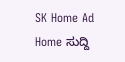SK Home Ad
Home ಸುದ್ದಿ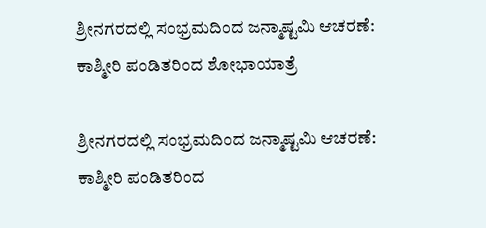ಶ್ರೀನಗರದಲ್ಲಿ ಸಂಭ್ರಮದಿಂದ ಜನ್ಮಾಷ್ಟಮಿ ಆಚರಣೆ: ಕಾಶ್ಮೀರಿ ಪಂಡಿತರಿಂದ ಶೋಭಾಯಾತ್ರೆ

ಶ್ರೀನಗರದಲ್ಲಿ ಸಂಭ್ರಮದಿಂದ ಜನ್ಮಾಷ್ಟಮಿ ಆಚರಣೆ: ಕಾಶ್ಮೀರಿ ಪಂಡಿತರಿಂದ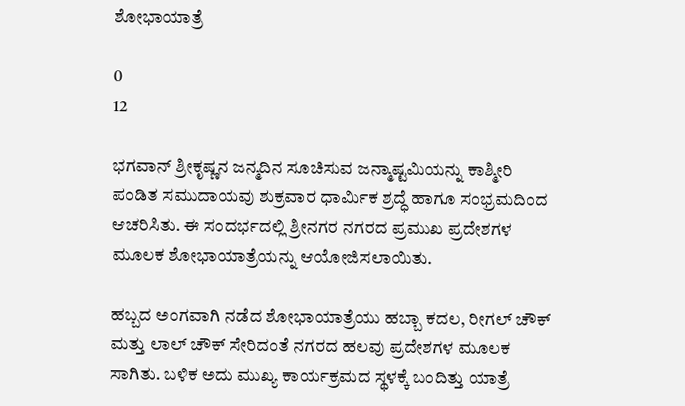ಶೋಭಾಯಾತ್ರೆ

0
12

ಭಗವಾನ್ ಶ್ರೀಕೃಷ್ಣನ ಜನ್ಮದಿನ ಸೂಚಿಸುವ ಜನ್ಮಾಷ್ಟಮಿಯನ್ನು ಕಾಶ್ಮೀರಿ ಪಂಡಿತ ಸಮುದಾಯವು ಶುಕ್ರವಾರ ಧಾರ್ಮಿಕ ಶ್ರದ್ಧೆ ಹಾಗೂ ಸಂಭ್ರಮದಿಂದ ಆಚರಿಸಿತು. ಈ ಸಂದರ್ಭದಲ್ಲಿ ಶ್ರೀನಗರ ನಗರದ ಪ್ರಮುಖ ಪ್ರದೇಶಗಳ ಮೂಲಕ ಶೋಭಾಯಾತ್ರೆಯನ್ನು ಆಯೋಜಿಸಲಾಯಿತು.

ಹಬ್ಬದ ಅಂಗವಾಗಿ ನಡೆದ ಶೋಭಾಯಾತ್ರೆಯು ಹಬ್ಬಾ ಕದಲ, ರೀಗಲ್ ಚೌಕ್ ಮತ್ತು ಲಾಲ್ ಚೌಕ್ ಸೇರಿದಂತೆ ನಗರದ ಹಲವು ಪ್ರದೇಶಗಳ ಮೂಲಕ ಸಾಗಿತು. ಬಳಿಕ ಅದು ಮುಖ್ಯ ಕಾರ್ಯಕ್ರಮದ ಸ್ಥಳಕ್ಕೆ ಬಂದಿತ್ತು ಯಾತ್ರೆ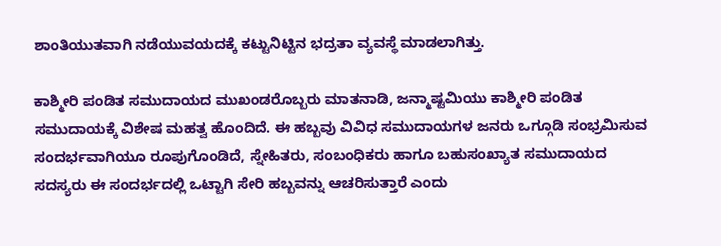ಶಾಂತಿಯುತವಾಗಿ ನಡೆಯುವಯದಕ್ಕೆ ಕಟ್ಟುನಿಟ್ಟಿನ ಭದ್ರತಾ ವ್ಯವಸ್ಥೆ ಮಾಡಲಾಗಿತ್ತು.

ಕಾಶ್ಮೀರಿ ಪಂಡಿತ ಸಮುದಾಯದ ಮುಖಂಡರೊಬ್ಬರು ಮಾತನಾಡಿ, ಜನ್ಮಾಷ್ಟಮಿಯು ಕಾಶ್ಮೀರಿ ಪಂಡಿತ ಸಮುದಾಯಕ್ಕೆ ವಿಶೇಷ ಮಹತ್ವ ಹೊಂದಿದೆ. ಈ ಹಬ್ಬವು ವಿವಿಧ ಸಮುದಾಯಗಳ ಜನರು ಒಗ್ಗೂಡಿ ಸಂಭ್ರಮಿಸುವ ಸಂದರ್ಭವಾಗಿಯೂ ರೂಪುಗೊಂಡಿದೆ, ಸ್ನೇಹಿತರು, ಸಂಬಂಧಿಕರು ಹಾಗೂ ಬಹುಸಂಖ್ಯಾತ ಸಮುದಾಯದ ಸದಸ್ಯರು ಈ ಸಂದರ್ಭದಲ್ಲಿ ಒಟ್ಟಾಗಿ ಸೇರಿ ಹಬ್ಬವನ್ನು ಆಚರಿಸುತ್ತಾರೆ ಎಂದು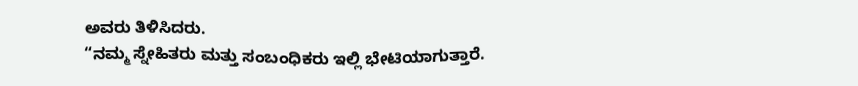ಅವರು ತಿಳಿಸಿದರು.
“ನಮ್ಮ ಸ್ನೇಹಿತರು ಮತ್ತು ಸಂಬಂಧಿಕರು ಇಲ್ಲಿ ಭೇಟಿಯಾಗುತ್ತಾರೆ.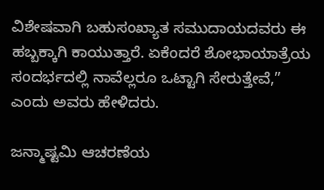ವಿಶೇಷವಾಗಿ ಬಹುಸಂಖ್ಯಾತ ಸಮುದಾಯದವರು ಈ ಹಬ್ಬಕ್ಕಾಗಿ ಕಾಯುತ್ತಾರೆ. ಏಕೆಂದರೆ ಶೋಭಾಯಾತ್ರೆಯ ಸಂದರ್ಭದಲ್ಲಿ ನಾವೆಲ್ಲರೂ ಒಟ್ಟಾಗಿ ಸೇರುತ್ತೇವೆ,” ಎಂದು ಅವರು ಹೇಳಿದರು.

ಜನ್ಮಾಷ್ಟಮಿ ಆಚರಣೆಯ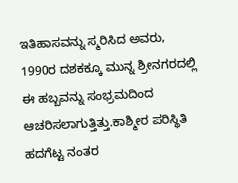ಇತಿಹಾಸವನ್ನು ಸ್ಮರಿಸಿದ ಅವರು, 1990ರ ದಶಕಕ್ಕೂ ಮುನ್ನ ಶ್ರೀನಗರದಲ್ಲಿ ಈ ಹಬ್ಬವನ್ನು ಸಂಭ್ರಮದಿಂದ ಆಚರಿಸಲಾಗುತ್ತಿತ್ತು.ಕಾಶ್ಮೀರ ಪರಿಸ್ಥಿತಿ ಹದಗೆಟ್ಟ ನಂತರ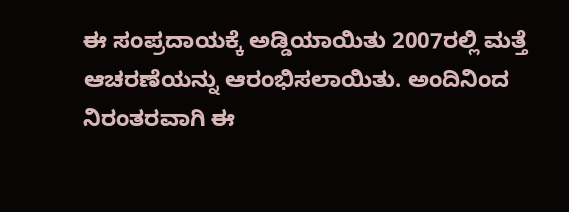ಈ ಸಂಪ್ರದಾಯಕ್ಕೆ ಅಡ್ಡಿಯಾಯಿತು 2007ರಲ್ಲಿ ಮತ್ತೆ ಆಚರಣೆಯನ್ನು ಆರಂಭಿಸಲಾಯಿತು. ಅಂದಿನಿಂದ ನಿರಂತರವಾಗಿ ಈ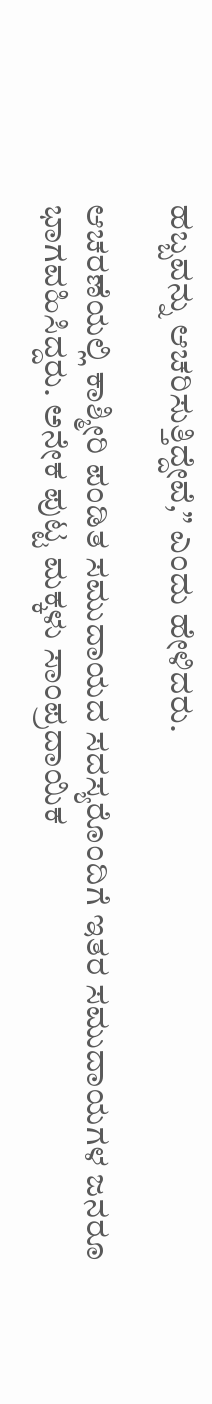ಹಬ್ಬವನ್ನು ಆಚರಿಸುತ್ತಿದ್ದೇವೆ,” ಎಂದು ಹೇಳಿದರು.

ಆಚರಣೆಯಲ್ಲಿ ಕಾಶ್ಮೀರಿ ಪಂಡಿತ ಸಮುದಾಯದ ಸದಸ್ಯರೊಂದಿಗೆ ಇತರ ಸಮುದಾಯಗಳ ಜನರೂ ಭಾಗವಹಿಸಿದ್ದರು. ಅನೇಕ ಪುಟ್ಟ ಮಕ್ಕಳು ಸಾಂಪ್ರದಾಯಿಕ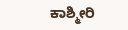ಕಾಶ್ಮೀರಿ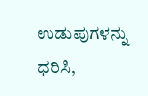ಉಡುಪುಗಳನ್ನು ಧರಿಸಿ,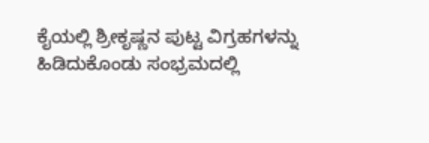ಕೈಯಲ್ಲಿ ಶ್ರೀಕೃಷ್ಣನ ಪುಟ್ಟ ವಿಗ್ರಹಗಳನ್ನು ಹಿಡಿದುಕೊಂಡು ಸಂಭ್ರಮದಲ್ಲಿ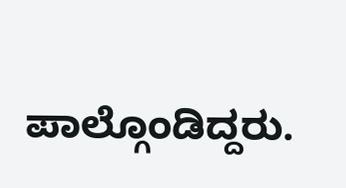ಪಾಲ್ಗೊಂಡಿದ್ದರು.